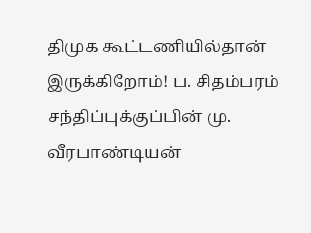திமுக கூட்டணியில்தான் இருக்கிறோம்! ப. சிதம்பரம் சந்திப்புக்குப்பின் மு. வீரபாண்டியன்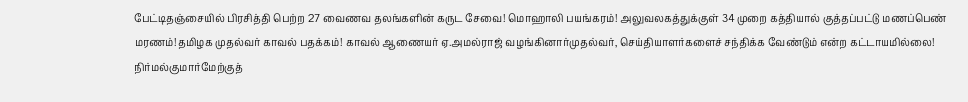பேட்டிதஞ்சையில் பிரசித்தி பெற்ற 27 வைணவ தலங்களின் கருட சேவை! மொஹாலி பயங்கரம்! அலுவலகத்துக்குள் 34 முறை கத்தியால் குத்தப்பட்டு மணப்பெண் மரணம்!தமிழக முதல்வர் காவல் பதக்கம்! காவல் ஆணையர் ஏ.அமல்ராஜ் வழங்கினார்முதல்வர், செய்தியாளர்களைச் சந்திக்க வேண்டும் என்ற கட்டாயமில்லை! நிர்மல்குமார்மேற்குத்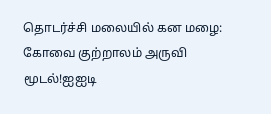தொடர்ச்சி மலையில் கன மழை: கோவை குற்றாலம் அருவி மூடல்!ஐஐடி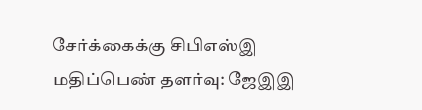சேர்க்கைக்கு சிபிஎஸ்இ மதிப்பெண் தளர்வு: ஜேஇஇ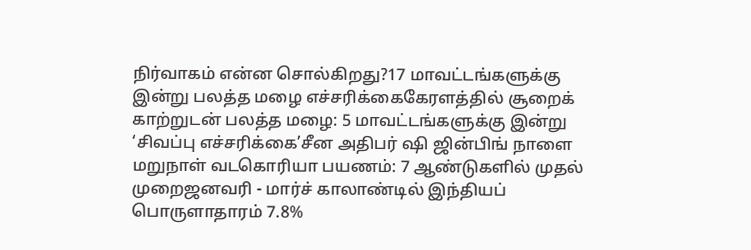நிர்வாகம் என்ன சொல்கிறது?17 மாவட்டங்களுக்கு இன்று பலத்த மழை எச்சரிக்கைகேரளத்தில் சூறைக் காற்றுடன் பலத்த மழை: 5 மாவட்டங்களுக்கு இன்று ‘சிவப்பு எச்சரிக்கை’சீன அதிபர் ஷி ஜின்பிங் நாளை மறுநாள் வடகொரியா பயணம்: 7 ஆண்டுகளில் முதல் முறைஜனவரி - மார்ச் காலாண்டில் இந்தியப் பொருளாதாரம் 7.8%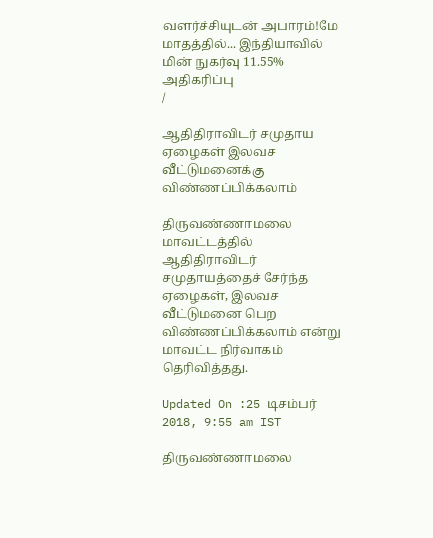வளர்ச்சியுடன் அபாரம்!மே மாதத்தில்... இந்தியாவில் மின் நுகர்வு 11.55% அதிகரிப்பு
/

ஆதிதிராவிடர் சமுதாய ஏழைகள் இலவச வீட்டுமனைக்கு விண்ணப்பிக்கலாம்

திருவண்ணாமலை மாவட்டத்தில் ஆதிதிராவிடர் சமுதாயத்தைச் சேர்ந்த ஏழைகள், இலவச வீட்டுமனை பெற விண்ணப்பிக்கலாம் என்று மாவட்ட நிர்வாகம் தெரிவித்தது.

Updated On :25 டிசம்பர் 2018, 9:55 am IST

திருவண்ணாமலை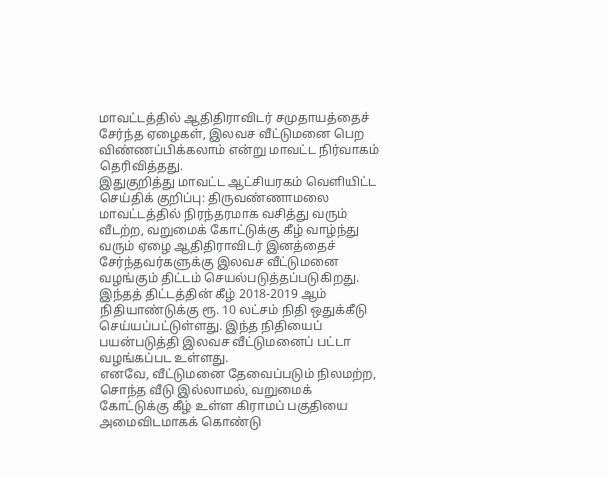மாவட்டத்தில் ஆதிதிராவிடர் சமுதாயத்தைச் சேர்ந்த ஏழைகள், இலவச வீட்டுமனை பெற விண்ணப்பிக்கலாம் என்று மாவட்ட நிர்வாகம் தெரிவித்தது.
இதுகுறித்து மாவட்ட ஆட்சியரகம் வெளியிட்ட செய்திக் குறிப்பு: திருவண்ணாமலை மாவட்டத்தில் நிரந்தரமாக வசித்து வரும் வீடற்ற, வறுமைக் கோட்டுக்கு கீழ் வாழ்ந்து வரும் ஏழை ஆதிதிராவிடர் இனத்தைச் சேர்ந்தவர்களுக்கு இலவச வீட்டுமனை வழங்கும் திட்டம் செயல்படுத்தப்படுகிறது. இந்தத் திட்டத்தின் கீழ் 2018-2019 ஆம் நிதியாண்டுக்கு ரூ. 10 லட்சம் நிதி ஒதுக்கீடு செய்யப்பட்டுள்ளது. இந்த நிதியைப் பயன்படுத்தி இலவச வீட்டுமனைப் பட்டா வழங்கப்பட உள்ளது.
எனவே, வீட்டுமனை தேவைப்படும் நிலமற்ற, சொந்த வீடு இல்லாமல், வறுமைக் கோட்டுக்கு கீழ் உள்ள கிராமப் பகுதியை அமைவிடமாகக் கொண்டு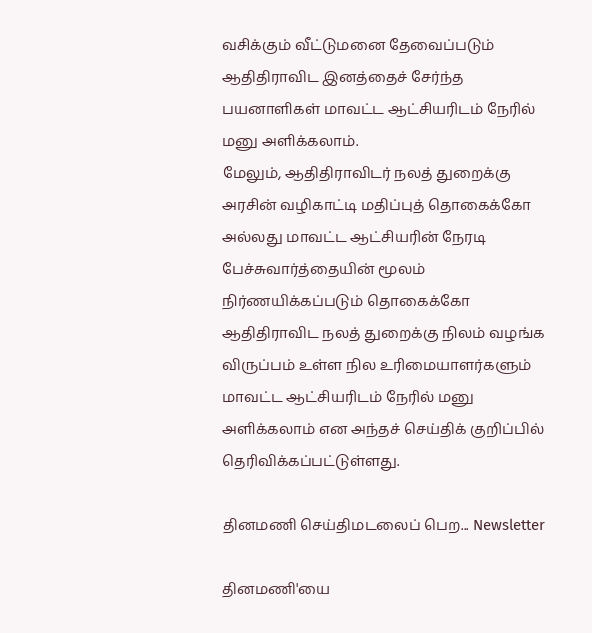வசிக்கும் வீட்டுமனை தேவைப்படும் ஆதிதிராவிட இனத்தைச் சேர்ந்த பயனாளிகள் மாவட்ட ஆட்சியரிடம் நேரில் மனு அளிக்கலாம்.
மேலும், ஆதிதிராவிடர் நலத் துறைக்கு அரசின் வழிகாட்டி மதிப்புத் தொகைக்கோ அல்லது மாவட்ட ஆட்சியரின் நேரடி பேச்சுவார்த்தையின் மூலம் நிர்ணயிக்கப்படும் தொகைக்கோ ஆதிதிராவிட நலத் துறைக்கு நிலம் வழங்க விருப்பம் உள்ள நில உரிமையாளர்களும் மாவட்ட ஆட்சியரிடம் நேரில் மனு அளிக்கலாம் என அந்தச் செய்திக் குறிப்பில் தெரிவிக்கப்பட்டுள்ளது.

தினமணி செய்திமடலைப் பெற... Newsletter

தினமணி'யை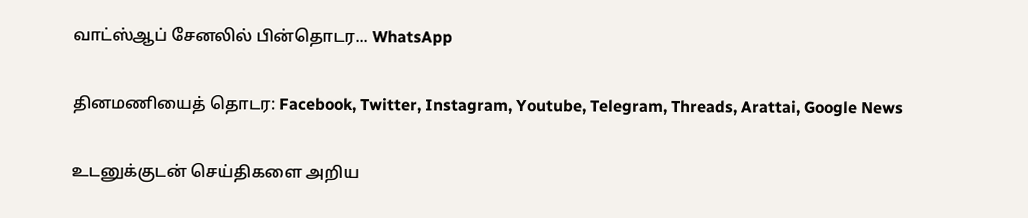வாட்ஸ்ஆப் சேனலில் பின்தொடர... WhatsApp

தினமணியைத் தொடர: Facebook, Twitter, Instagram, Youtube, Telegram, Threads, Arattai, Google News

உடனுக்குடன் செய்திகளை அறிய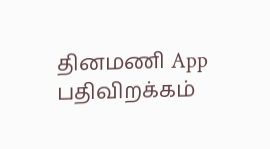தினமணி App பதிவிறக்கம்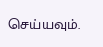செய்யவும்.